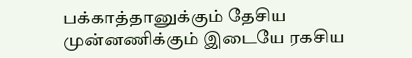பக்காத்தானுக்கும் தேசிய முன்னணிக்கும் இடையே ரகசிய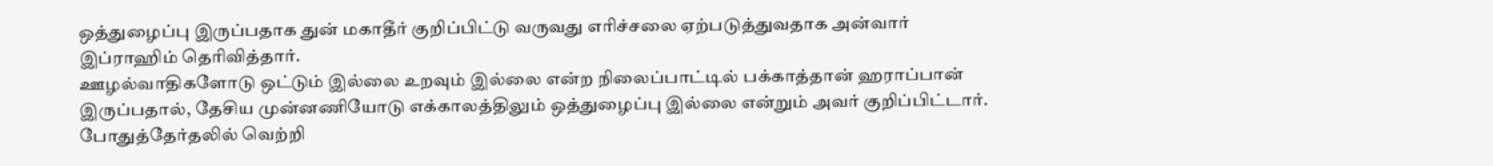ஒத்துழைப்பு இருப்பதாக துன் மகாதீர் குறிப்பிட்டு வருவது எரிச்சலை ஏற்படுத்துவதாக அன்வார் இப்ராஹிம் தெரிவித்தார்.
ஊழல்வாதிகளோடு ஒட்டும் இல்லை உறவும் இல்லை என்ற நிலைப்பாட்டில் பக்காத்தான் ஹராப்பான் இருப்பதால், தேசிய முன்னணியோடு எக்காலத்திலும் ஒத்துழைப்பு இல்லை என்றும் அவர் குறிப்பிட்டார்.
போதுத்தேர்தலில் வெற்றி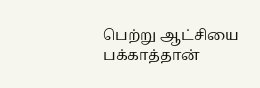பெற்று ஆட்சியை பக்காத்தான்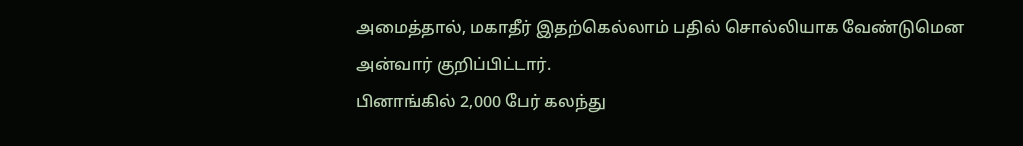அமைத்தால், மகாதீர் இதற்கெல்லாம் பதில் சொல்லியாக வேண்டுமென அன்வார் குறிப்பிட்டார்.
பினாங்கில் 2,000 பேர் கலந்து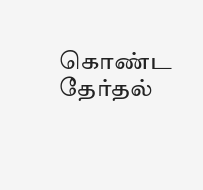கொண்ட தேர்தல்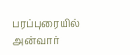பரப்புரையில் அன்வார்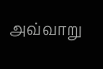அவ்வாறு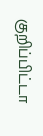குறிப்பிட்டா